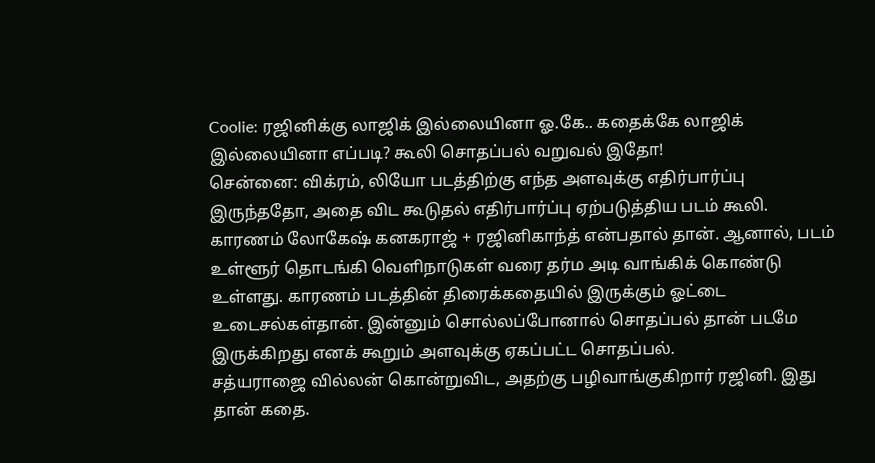Coolie: ரஜினிக்கு லாஜிக் இல்லையினா ஓ.கே.. கதைக்கே லாஜிக் இல்லையினா எப்படி? கூலி சொதப்பல் வறுவல் இதோ!
சென்னை: விக்ரம், லியோ படத்திற்கு எந்த அளவுக்கு எதிர்பார்ப்பு இருந்ததோ, அதை விட கூடுதல் எதிர்பார்ப்பு ஏற்படுத்திய படம் கூலி. காரணம் லோகேஷ் கனகராஜ் + ரஜினிகாந்த் என்பதால் தான். ஆனால், படம் உள்ளூர் தொடங்கி வெளிநாடுகள் வரை தர்ம அடி வாங்கிக் கொண்டு உள்ளது. காரணம் படத்தின் திரைக்கதையில் இருக்கும் ஓட்டை உடைசல்கள்தான். இன்னும் சொல்லப்போனால் சொதப்பல் தான் படமே இருக்கிறது எனக் கூறும் அளவுக்கு ஏகப்பட்ட சொதப்பல்.
சத்யராஜை வில்லன் கொன்றுவிட, அதற்கு பழிவாங்குகிறார் ரஜினி. இது தான் கதை.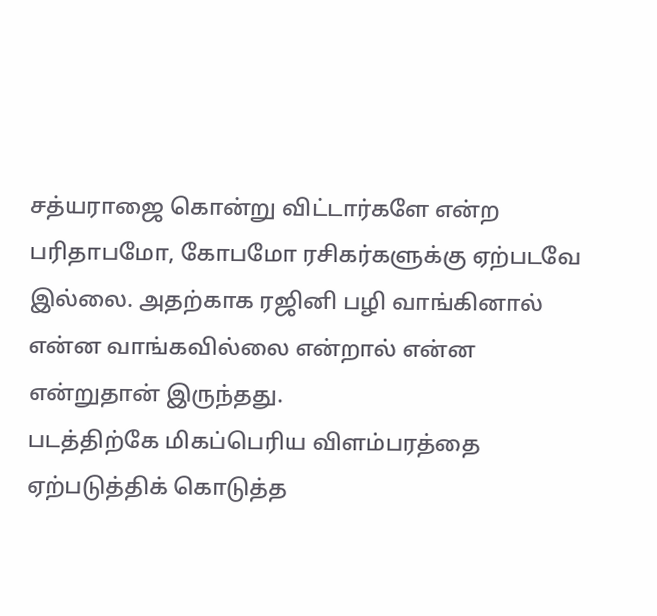சத்யராஜை கொன்று விட்டார்களே என்ற பரிதாபமோ, கோபமோ ரசிகர்களுக்கு ஏற்படவே இல்லை. அதற்காக ரஜினி பழி வாங்கினால் என்ன வாங்கவில்லை என்றால் என்ன என்றுதான் இருந்தது.
படத்திற்கே மிகப்பெரிய விளம்பரத்தை ஏற்படுத்திக் கொடுத்த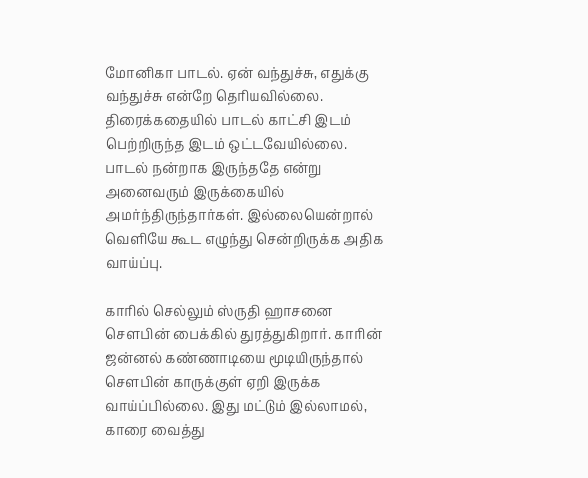மோனிகா பாடல். ஏன் வந்துச்சு, எதுக்கு வந்துச்சு என்றே தெரியவில்லை. திரைக்கதையில் பாடல் காட்சி இடம் பெற்றிருந்த இடம் ஒட்டவேயில்லை. பாடல் நன்றாக இருந்ததே என்று அனைவரும் இருக்கையில் அமர்ந்திருந்தார்கள். இல்லையென்றால் வெளியே கூட எழுந்து சென்றிருக்க அதிக வாய்ப்பு.

காரில் செல்லும் ஸ்ருதி ஹாசனை சௌபின் பைக்கில் துரத்துகிறார். காரின் ஜன்னல் கண்ணாடியை மூடியிருந்தால் சௌபின் காருக்குள் ஏறி இருக்க வாய்ப்பில்லை. இது மட்டும் இல்லாமல், காரை வைத்து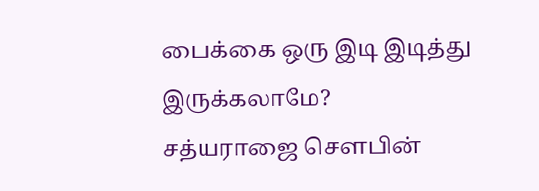பைக்கை ஒரு இடி இடித்து இருக்கலாமே?
சத்யராஜை சௌபின்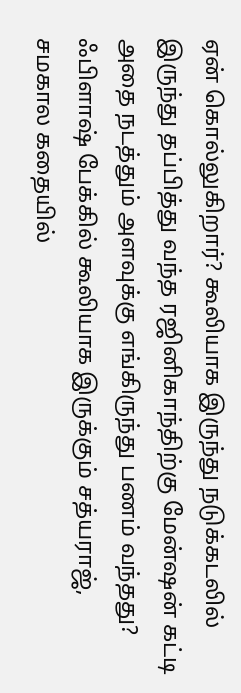ஏன் கொல்லுகிறார்? கூலியாக இருந்து நடுக்கடலில் இருந்து தப்பித்து வந்த ரஜினிகாந்திற்கு மேன்ஷன் கட்டி அதை நடத்தும் அளவுக்கு எங்கிருந்து பணம் வந்தது? ஃபிளாஷ் பேக்கில் கூலியாக இருக்கும் சத்யராஜ், சமகால கதையில்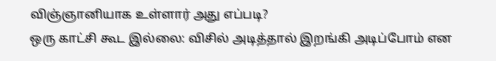விஞ்ஞானியாக உள்ளார் அது எப்படி?
ஒரு காட்சி கூட இல்லை: விசில் அடித்தால் இறங்கி அடிப்போம் என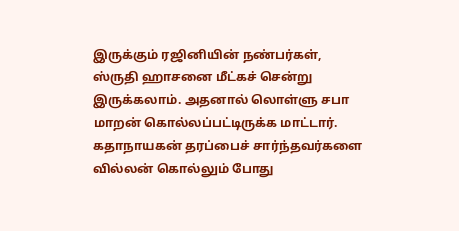இருக்கும் ரஜினியின் நண்பர்கள், ஸ்ருதி ஹாசனை மீட்கச் சென்று இருக்கலாம். அதனால் லொள்ளு சபா மாறன் கொல்லப்பட்டிருக்க மாட்டார். கதாநாயகன் தரப்பைச் சார்ந்தவர்களை வில்லன் கொல்லும் போது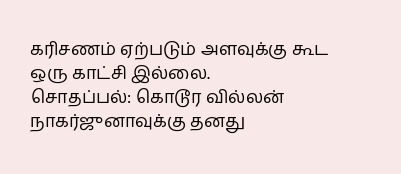கரிசணம் ஏற்படும் அளவுக்கு கூட ஒரு காட்சி இல்லை.
சொதப்பல்: கொடூர வில்லன் நாகர்ஜுனாவுக்கு தனது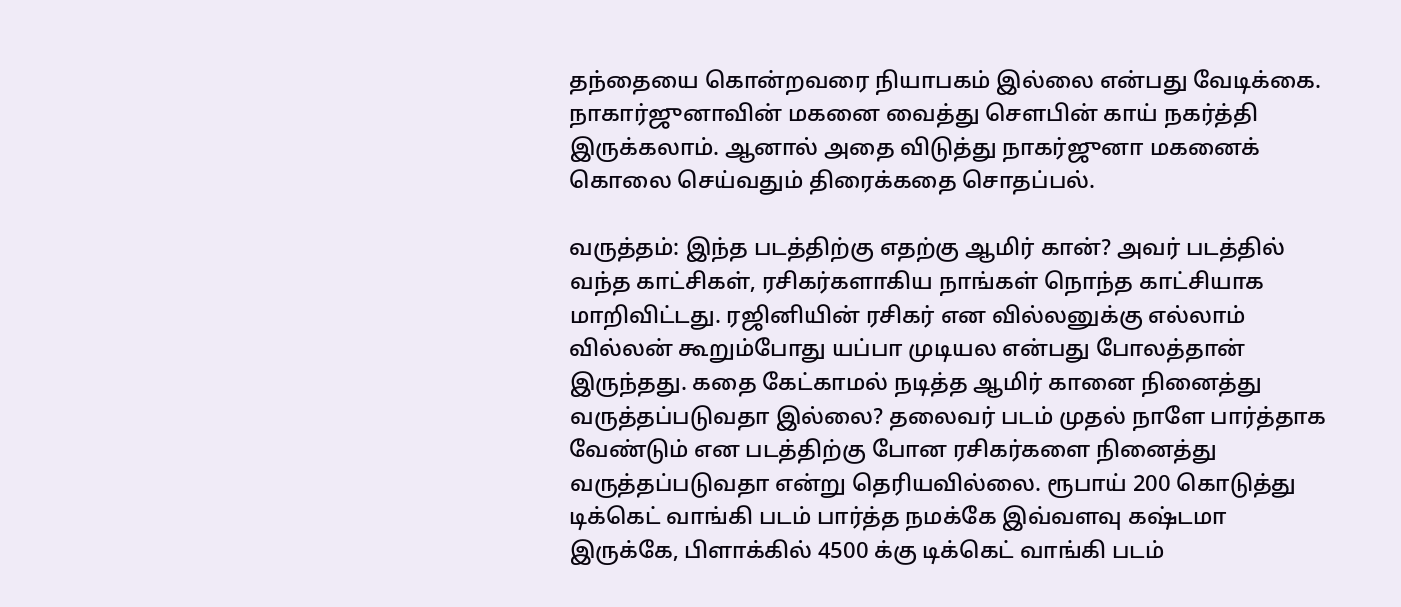தந்தையை கொன்றவரை நியாபகம் இல்லை என்பது வேடிக்கை. நாகார்ஜுனாவின் மகனை வைத்து சௌபின் காய் நகர்த்தி இருக்கலாம். ஆனால் அதை விடுத்து நாகர்ஜுனா மகனைக் கொலை செய்வதும் திரைக்கதை சொதப்பல்.

வருத்தம்: இந்த படத்திற்கு எதற்கு ஆமிர் கான்? அவர் படத்தில் வந்த காட்சிகள், ரசிகர்களாகிய நாங்கள் நொந்த காட்சியாக மாறிவிட்டது. ரஜினியின் ரசிகர் என வில்லனுக்கு எல்லாம் வில்லன் கூறும்போது யப்பா முடியல என்பது போலத்தான் இருந்தது. கதை கேட்காமல் நடித்த ஆமிர் கானை நினைத்து வருத்தப்படுவதா இல்லை? தலைவர் படம் முதல் நாளே பார்த்தாக வேண்டும் என படத்திற்கு போன ரசிகர்களை நினைத்து வருத்தப்படுவதா என்று தெரியவில்லை. ரூபாய் 200 கொடுத்து டிக்கெட் வாங்கி படம் பார்த்த நமக்கே இவ்வளவு கஷ்டமா இருக்கே, பிளாக்கில் 4500 க்கு டிக்கெட் வாங்கி படம்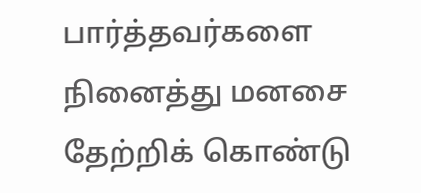பார்த்தவர்களை நினைத்து மனசை தேற்றிக் கொண்டு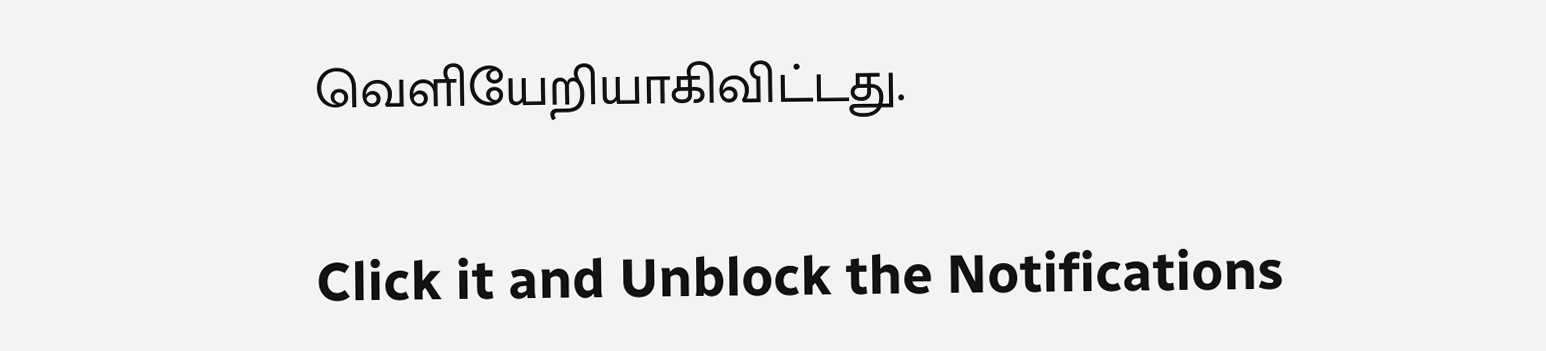வெளியேறியாகிவிட்டது.


Click it and Unblock the Notifications